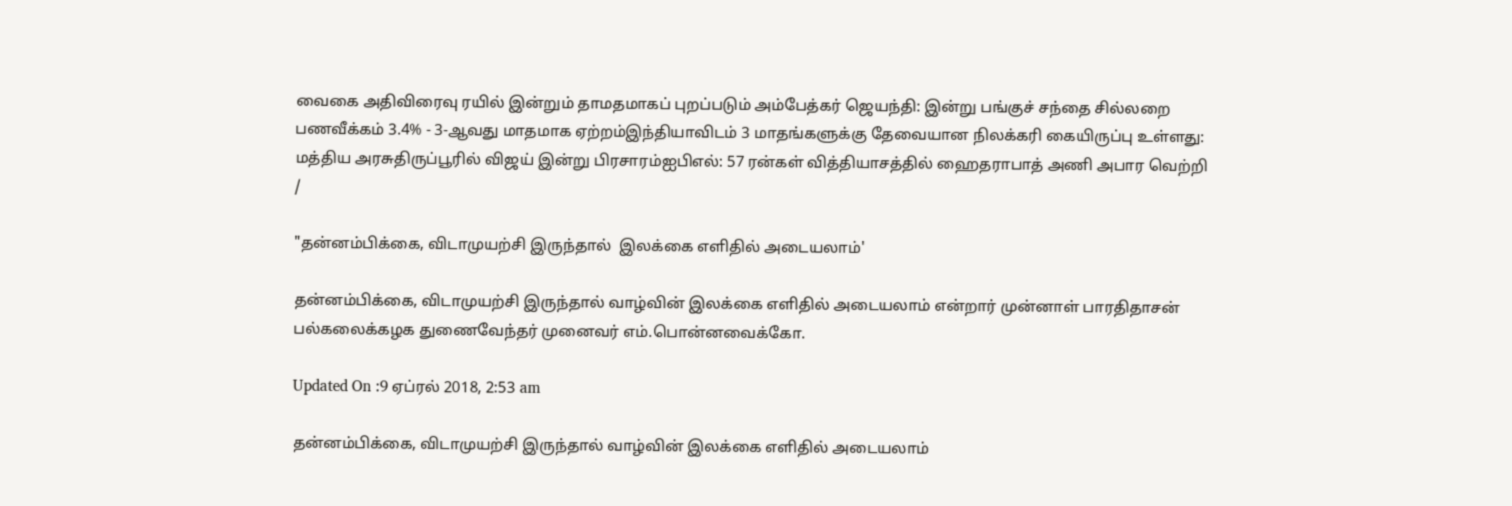வைகை அதிவிரைவு ரயில் இன்றும் தாமதமாகப் புறப்படும் அம்பேத்கர் ஜெயந்தி: இன்று பங்குச் சந்தை சில்லறை பணவீக்கம் 3.4% - 3-ஆவது மாதமாக ஏற்றம்இந்தியாவிடம் 3 மாதங்களுக்கு தேவையான நிலக்கரி கையிருப்பு உள்ளது: மத்திய அரசுதிருப்பூரில் விஜய் இன்று பிரசாரம்ஐபிஎல்: 57 ரன்கள் வித்தியாசத்தில் ஹைதராபாத் அணி அபார வெற்றி
/

"தன்னம்பிக்கை, விடாமுயற்சி இருந்தால்  இலக்கை எளிதில் அடையலாம்'

தன்னம்பிக்கை, விடாமுயற்சி இருந்தால் வாழ்வின் இலக்கை எளிதில் அடையலாம் என்றார் முன்னாள் பாரதிதாசன் பல்கலைக்கழக துணைவேந்தர் முனைவர் எம்.பொன்னவைக்கோ.

Updated On :9 ஏப்ரல் 2018, 2:53 am

தன்னம்பிக்கை, விடாமுயற்சி இருந்தால் வாழ்வின் இலக்கை எளிதில் அடையலாம்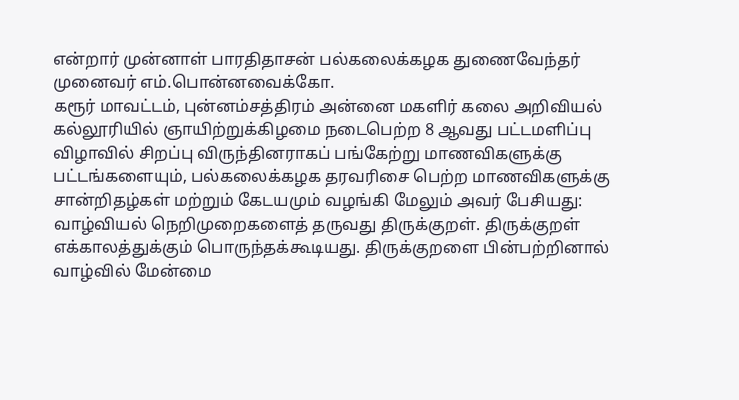என்றார் முன்னாள் பாரதிதாசன் பல்கலைக்கழக துணைவேந்தர் முனைவர் எம்.பொன்னவைக்கோ.
கரூர் மாவட்டம், புன்னம்சத்திரம் அன்னை மகளிர் கலை அறிவியல் கல்லூரியில் ஞாயிற்றுக்கிழமை நடைபெற்ற 8 ஆவது பட்டமளிப்பு விழாவில் சிறப்பு விருந்தினராகப் பங்கேற்று மாணவிகளுக்கு பட்டங்களையும், பல்கலைக்கழக தரவரிசை பெற்ற மாணவிகளுக்கு சான்றிதழ்கள் மற்றும் கேடயமும் வழங்கி மேலும் அவர் பேசியது:
வாழ்வியல் நெறிமுறைகளைத் தருவது திருக்குறள். திருக்குறள் எக்காலத்துக்கும் பொருந்தக்கூடியது. திருக்குறளை பின்பற்றினால் வாழ்வில் மேன்மை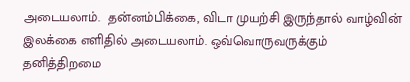அடையலாம்.  தன்னம்பிக்கை, விடா முயற்சி இருந்தால் வாழ்வின் இலக்கை எளிதில் அடையலாம். ஒவ்வொருவருக்கும் தனித்திறமை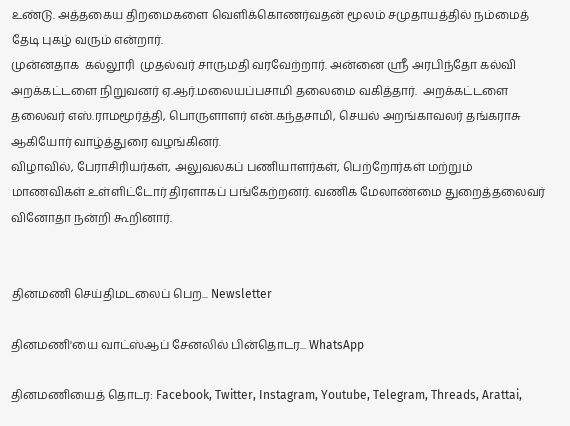உண்டு. அத்தகைய திறமைகளை வெளிக்கொணர்வதன் மூலம் சமுதாயத்தில் நம்மைத் தேடி புகழ் வரும் என்றார்.
முன்னதாக  கல்லூரி  முதல்வர் சாருமதி வரவேற்றார். அன்னை ஸ்ரீ அரபிந்தோ கல்வி அறக்கட்டளை நிறுவனர் ஏ.ஆர்.மலையப்பசாமி தலைமை வகித்தார்.  அறக்கட்டளை தலைவர் எஸ்.ராமமூர்த்தி, பொருளாளர் என்.கந்தசாமி, செயல் அறங்காவலர் தங்கராசு ஆகியோர் வாழ்த்துரை வழங்கினர்.
விழாவில், பேராசிரியர்கள், அலுவலகப் பணியாளர்கள், பெற்றோர்கள் மற்றும் மாணவிகள் உள்ளிட்டோர் திரளாகப் பங்கேற்றனர். வணிக மேலாண்மை துறைத்தலைவர் வினோதா நன்றி கூறினார்.


தினமணி செய்திமடலைப் பெற... Newsletter

தினமணி'யை வாட்ஸ்ஆப் சேனலில் பின்தொடர... WhatsApp

தினமணியைத் தொடர: Facebook, Twitter, Instagram, Youtube, Telegram, Threads, Arattai,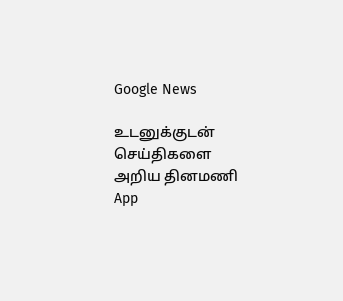Google News

உடனுக்குடன் செய்திகளை அறிய தினமணி App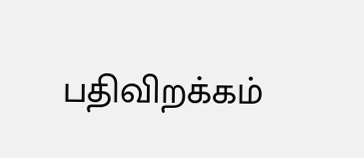பதிவிறக்கம்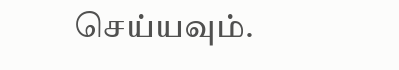செய்யவும்.